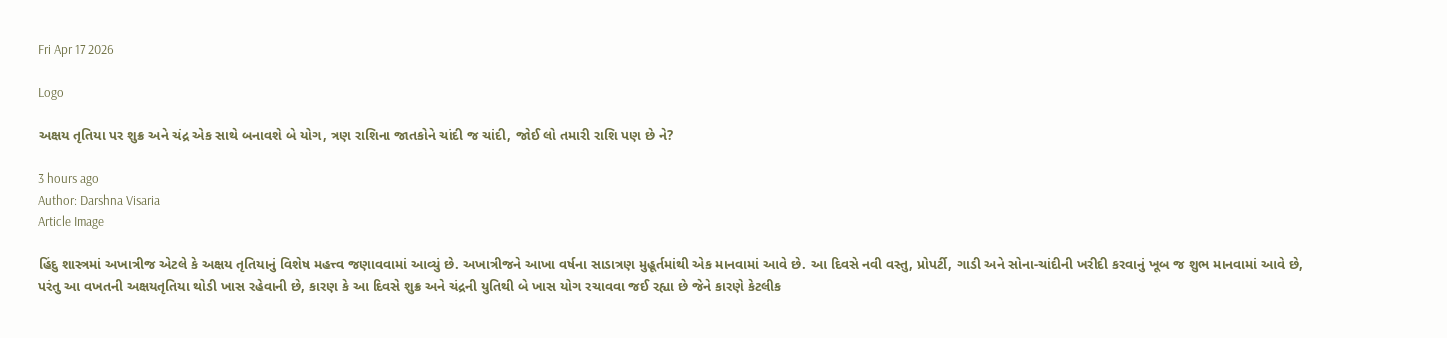Fri Apr 17 2026

Logo

અક્ષય તૃતિયા પર શુક્ર અને ચંદ્ર એક સાથે બનાવશે બે યોગ, ત્રણ રાશિના જાતકોને ચાંદી જ ચાંદી, જોઈ લો તમારી રાશિ પણ છે ને?

3 hours ago
Author: Darshna Visaria
Article Image

હિંદુ શાસ્ત્રમાં અખાત્રીજ એટલે કે અક્ષય તૃતિયાનું વિશેષ મહત્ત્વ જણાવવામાં આવ્યું છે. અખાત્રીજને આખા વર્ષના સાડાત્રણ મુહૂર્તમાંથી એક માનવામાં આવે છે. આ દિવસે નવી વસ્તુ, પ્રોપર્ટી, ગાડી અને સોના-ચાંદીની ખરીદી કરવાનું ખૂબ જ શુભ માનવામાં આવે છે, પરંતુ આ વખતની અક્ષયતૃતિયા થોડી ખાસ રહેવાની છે, કારણ કે આ દિવસે શુક્ર અને ચંદ્રની યુતિથી બે ખાસ યોગ રચાવવા જઈ રહ્યા છે જેને કારણે કેટલીક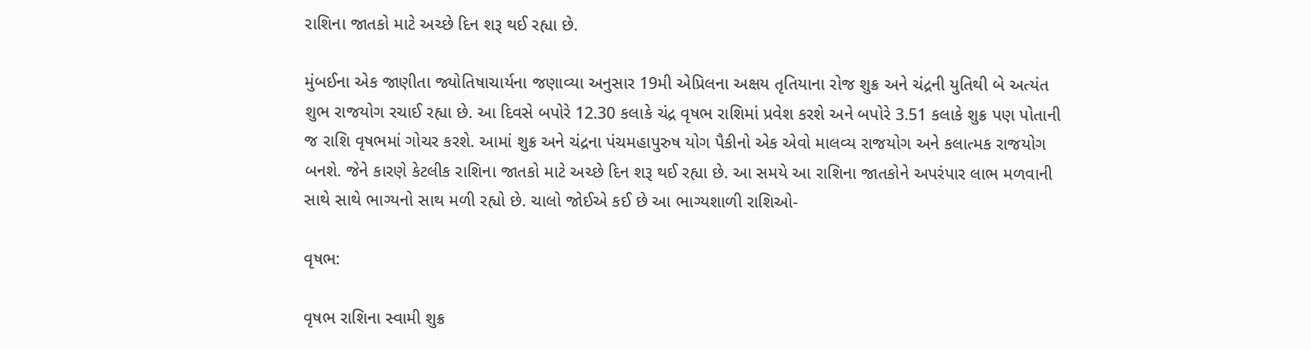રાશિના જાતકો માટે અચ્છે દિન શરૂ થઈ રહ્યા છે.

મુંબઈના એક જાણીતા જ્યોતિષાચાર્યના જણાવ્યા અનુસાર 19મી એપ્રિલના અક્ષય તૃતિયાના રોજ શુક્ર અને ચંદ્રની યુતિથી બે અત્યંત શુભ રાજયોગ રચાઈ રહ્યા છે. આ દિવસે બપોરે 12.30 કલાકે ચંદ્ર વૃષભ રાશિમાં પ્રવેશ કરશે અને બપોરે 3.51 કલાકે શુક્ર પણ પોતાની જ રાશિ વૃષભમાં ગોચર કરશે. આમાં શુક્ર અને ચંદ્રના પંચમહાપુરુષ યોગ પૈકીનો એક એવો માલવ્ય રાજયોગ અને કલાત્મક રાજયોગ બનશે. જેને કારણે કેટલીક રાશિના જાતકો માટે અચ્છે દિન શરૂ થઈ રહ્યા છે. આ સમયે આ રાશિના જાતકોને અપરંપાર લાભ મળવાની સાથે સાથે ભાગ્યનો સાથ મળી રહ્યો છે. ચાલો જોઈએ કઈ છે આ ભાગ્યશાળી રાશિઓ-

વૃષભ:

વૃષભ રાશિના સ્વામી શુક્ર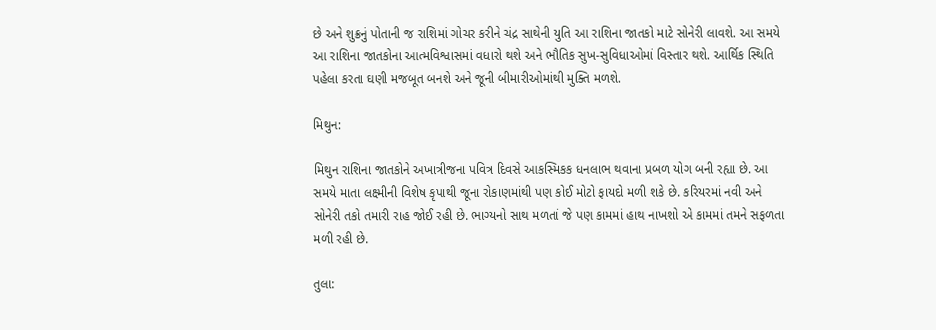છે અને શુક્રનું પોતાની જ રાશિમાં ગોચર કરીને ચંદ્ર સાથેની યુતિ આ રાશિના જાતકો માટે સોનેરી લાવશે. આ સમયે આ રાશિના જાતકોના આત્મવિશ્વાસમાં વધારો થશે અને ભૌતિક સુખ-સુવિધાઓમાં વિસ્તાર થશે. આર્થિક સ્થિતિ પહેલા કરતા ઘણી મજબૂત બનશે અને જૂની બીમારીઓમાંથી મુક્તિ મળશે.

મિથુન:

મિથુન રાશિના જાતકોને અખાત્રીજના પવિત્ર દિવસે આકસ્મિકક ધનલાભ થવાના પ્રબળ યોગ બની રહ્યા છે. આ સમયે માતા લક્ષ્મીની વિશેષ કૃપાથી જૂના રોકાણમાંથી પણ કોઈ મોટો ફાયદો મળી શકે છે. કરિયરમાં નવી અને સોનેરી તકો તમારી રાહ જોઈ રહી છે. ભાગ્યનો સાથ મળતાં જે પણ કામમાં હાથ નાખશો એ કામમાં તમને સફળતા મળી રહી છે.

તુલા: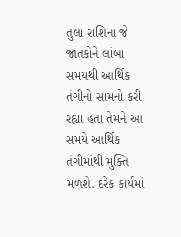તુલા રાશિના જે જાતકોને લાંબા સમયથી આર્થિક તંગીનો સામનો કરી રહ્યા હતા તેમને આ સમયે આર્થિક તંગીમાંથી મુક્તિ મળશે. દરેક કાર્યમાં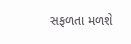સફળતા મળશે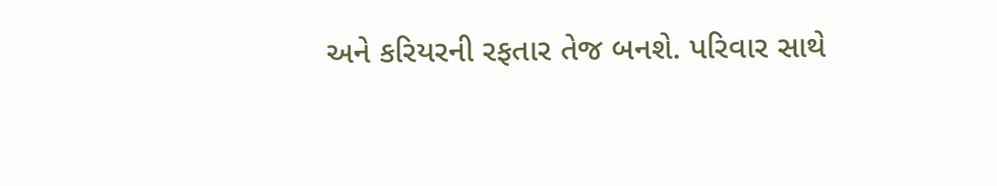અને કરિયરની રફતાર તેજ બનશે. પરિવાર સાથે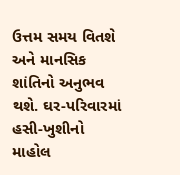ઉત્તમ સમય વિતશે અને માનસિક શાંતિનો અનુભવ થશે. ઘર-પરિવારમાં હસી-ખુશીનો માહોલ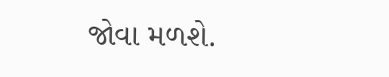જોવા મળશે.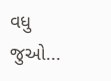વધુ જુઓ...